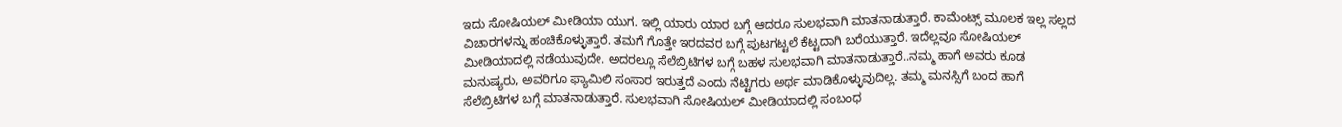ಇದು ಸೋಷಿಯಲ್ ಮೀಡಿಯಾ ಯುಗ. ಇಲ್ಲಿ ಯಾರು ಯಾರ ಬಗ್ಗೆ ಆದರೂ ಸುಲಭವಾಗಿ ಮಾತನಾಡುತ್ತಾರೆ. ಕಾಮೆಂಟ್ಸ್ ಮೂಲಕ ಇಲ್ಲ ಸಲ್ಲದ ವಿಚಾರಗಳನ್ನು ಹಂಚಿಕೊಳ್ಳುತ್ತಾರೆ. ತಮಗೆ ಗೊತ್ತೇ ಇರದವರ ಬಗ್ಗೆ ಪುಟಗಟ್ಟಲೆ ಕೆಟ್ಟದಾಗಿ ಬರೆಯುತ್ತಾರೆ. ಇದೆಲ್ಲವೂ ಸೋಷಿಯಲ್ ಮೀಡಿಯಾದಲ್ಲಿ ನಡೆಯುವುದೇ. ಅದರಲ್ಲೂ ಸೆಲೆಬ್ರಿಟಿಗಳ ಬಗ್ಗೆ ಬಹಳ ಸುಲಭವಾಗಿ ಮಾತನಾಡುತ್ತಾರೆ..ನಮ್ಮ ಹಾಗೆ ಅವರು ಕೂಡ ಮನುಷ್ಯರು, ಅವರಿಗೂ ಫ್ಯಾಮಿಲಿ ಸಂಸಾರ ಇರುತ್ತದೆ ಎಂದು ನೆಟ್ಟಿಗರು ಅರ್ಥ ಮಾಡಿಕೊಳ್ಳುವುದಿಲ್ಲ. ತಮ್ಮ ಮನಸ್ಸಿಗೆ ಬಂದ ಹಾಗೆ ಸೆಲೆಬ್ರಿಟಿಗಳ ಬಗ್ಗೆ ಮಾತನಾಡುತ್ತಾರೆ. ಸುಲಭವಾಗಿ ಸೋಷಿಯಲ್ ಮೀಡಿಯಾದಲ್ಲಿ ಸಂಬಂಧ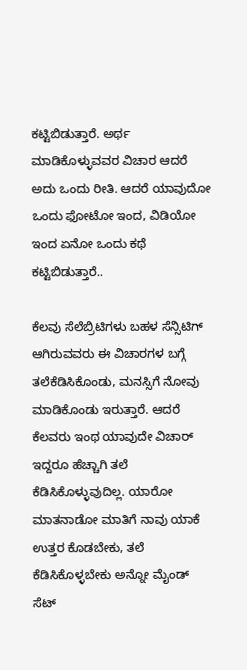ಕಟ್ಟಿಬಿಡುತ್ತಾರೆ. ಅರ್ಥ ಮಾಡಿಕೊಳ್ಳುವವರ ವಿಚಾರ ಆದರೆ ಅದು ಒಂದು ರೀತಿ. ಆದರೆ ಯಾವುದೋ ಒಂದು ಫೋಟೋ ಇಂದ, ವಿಡಿಯೋ ಇಂದ ಏನೋ ಒಂದು ಕಥೆ ಕಟ್ಟಿಬಿಡುತ್ತಾರೆ..

ಕೆಲವು ಸೆಲೆಬ್ರಿಟಿಗಳು ಬಹಳ ಸೆನ್ಸಿಟಿಗ್ ಆಗಿರುವವರು ಈ ವಿಚಾರಗಳ ಬಗ್ಗೆ ತಲೆಕೆಡಿಸಿಕೊಂಡು, ಮನಸ್ಸಿಗೆ ನೋವು ಮಾಡಿಕೊಂಡು ಇರುತ್ತಾರೆ. ಆದರೆ ಕೆಲವರು ಇಂಥ ಯಾವುದೇ ವಿಚಾರ್ ಇದ್ದರೂ ಹೆಚ್ಚಾಗಿ ತಲೆ ಕೆಡಿಸಿಕೊಳ್ಳುವುದಿಲ್ಲ. ಯಾರೋ ಮಾತನಾಡೋ ಮಾತಿಗೆ ನಾವು ಯಾಕೆ ಉತ್ತರ ಕೊಡಬೇಕು, ತಲೆ ಕೆಡಿಸಿಕೊಳ್ಳಬೇಕು ಅನ್ನೋ ಮೈಂಡ್ ಸೆಟ್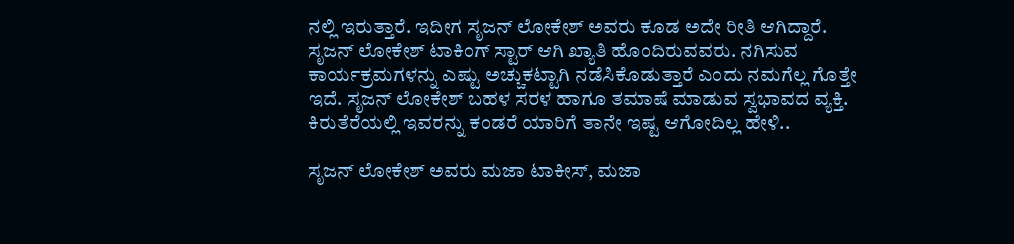ನಲ್ಲಿ ಇರುತ್ತಾರೆ. ಇದೀಗ ಸೃಜನ್ ಲೋಕೇಶ್ ಅವರು ಕೂಡ ಅದೇ ರೀತಿ ಆಗಿದ್ದಾರೆ. ಸೃಜನ್ ಲೋಕೇಶ್ ಟಾಕಿಂಗ್ ಸ್ಟಾರ್ ಆಗಿ ಖ್ಯಾತಿ ಹೊಂದಿರುವವರು. ನಗಿಸುವ ಕಾರ್ಯಕ್ರಮಗಳನ್ನು ಎಷ್ಟು ಅಚ್ಚುಕಟ್ಟಾಗಿ ನಡೆಸಿಕೊಡುತ್ತಾರೆ ಎಂದು ನಮಗೆಲ್ಲ ಗೊತ್ತೇ ಇದೆ. ಸೃಜನ್ ಲೋಕೇಶ್ ಬಹಳ ಸರಳ ಹಾಗೂ ತಮಾಷೆ ಮಾಡುವ ಸ್ವಭಾವದ ವ್ಯಕ್ತಿ. ಕಿರುತೆರೆಯಲ್ಲಿ ಇವರನ್ನು ಕಂಡರೆ ಯಾರಿಗೆ ತಾನೇ ಇಷ್ಟ ಆಗೋದಿಲ್ಲ ಹೇಳಿ..

ಸೃಜನ್ ಲೋಕೇಶ್ ಅವರು ಮಜಾ ಟಾಕೀಸ್, ಮಜಾ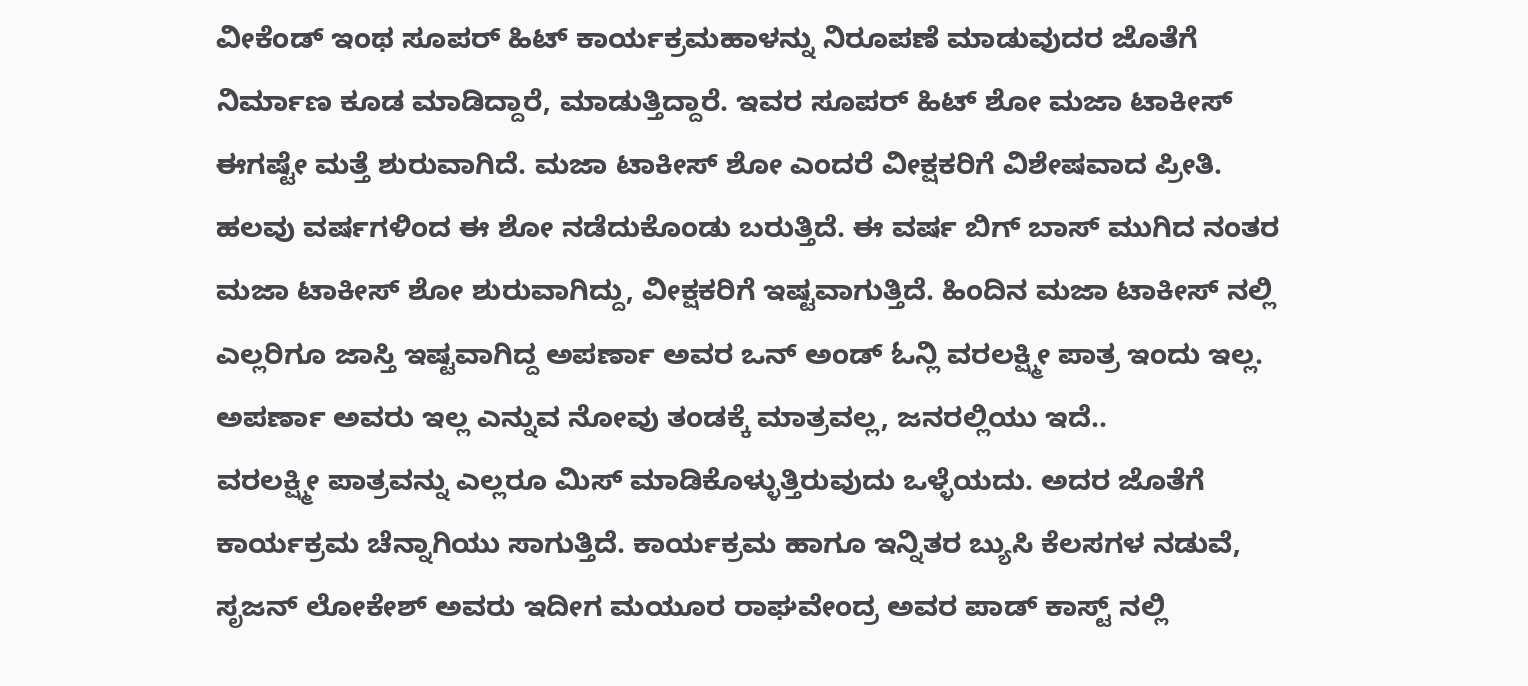ವೀಕೆಂಡ್ ಇಂಥ ಸೂಪರ್ ಹಿಟ್ ಕಾರ್ಯಕ್ರಮಹಾಳನ್ನು ನಿರೂಪಣೆ ಮಾಡುವುದರ ಜೊತೆಗೆ ನಿರ್ಮಾಣ ಕೂಡ ಮಾಡಿದ್ದಾರೆ, ಮಾಡುತ್ತಿದ್ದಾರೆ. ಇವರ ಸೂಪರ್ ಹಿಟ್ ಶೋ ಮಜಾ ಟಾಕೀಸ್ ಈಗಷ್ಟೇ ಮತ್ತೆ ಶುರುವಾಗಿದೆ. ಮಜಾ ಟಾಕೀಸ್ ಶೋ ಎಂದರೆ ವೀಕ್ಷಕರಿಗೆ ವಿಶೇಷವಾದ ಪ್ರೀತಿ. ಹಲವು ವರ್ಷಗಳಿಂದ ಈ ಶೋ ನಡೆದುಕೊಂಡು ಬರುತ್ತಿದೆ. ಈ ವರ್ಷ ಬಿಗ್ ಬಾಸ್ ಮುಗಿದ ನಂತರ ಮಜಾ ಟಾಕೀಸ್ ಶೋ ಶುರುವಾಗಿದ್ದು, ವೀಕ್ಷಕರಿಗೆ ಇಷ್ಟವಾಗುತ್ತಿದೆ. ಹಿಂದಿನ ಮಜಾ ಟಾಕೀಸ್ ನಲ್ಲಿ ಎಲ್ಲರಿಗೂ ಜಾಸ್ತಿ ಇಷ್ಟವಾಗಿದ್ದ ಅಪರ್ಣಾ ಅವರ ಒನ್ ಅಂಡ್ ಓನ್ಲಿ ವರಲಕ್ಷ್ಮೀ ಪಾತ್ರ ಇಂದು ಇಲ್ಲ. ಅಪರ್ಣಾ ಅವರು ಇಲ್ಲ ಎನ್ನುವ ನೋವು ತಂಡಕ್ಕೆ ಮಾತ್ರವಲ್ಲ, ಜನರಲ್ಲಿಯು ಇದೆ..
ವರಲಕ್ಷ್ಮೀ ಪಾತ್ರವನ್ನು ಎಲ್ಲರೂ ಮಿಸ್ ಮಾಡಿಕೊಳ್ಳುತ್ತಿರುವುದು ಒಳ್ಳೆಯದು. ಅದರ ಜೊತೆಗೆ ಕಾರ್ಯಕ್ರಮ ಚೆನ್ನಾಗಿಯು ಸಾಗುತ್ತಿದೆ. ಕಾರ್ಯಕ್ರಮ ಹಾಗೂ ಇನ್ನಿತರ ಬ್ಯುಸಿ ಕೆಲಸಗಳ ನಡುವೆ, ಸೃಜನ್ ಲೋಕೇಶ್ ಅವರು ಇದೀಗ ಮಯೂರ ರಾಘವೇಂದ್ರ ಅವರ ಪಾಡ್ ಕಾಸ್ಟ್ ನಲ್ಲಿ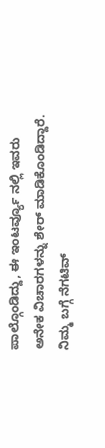ಪಾಲ್ಗೊಂಡಿದ್ದು, ಈ ಇಂಟರ್ವ್ಯೂ ನಲ್ಲಿ ಇವರು ಅನೇಕ ವಿಚಾರಗಳನ್ನು ಶೇರ್ ಮಾಡಿಕೊಂಡಿದ್ದಾರೆ. ನಿಮ್ಮ ಬಗ್ಗೆ ನೆಗಟಿವ್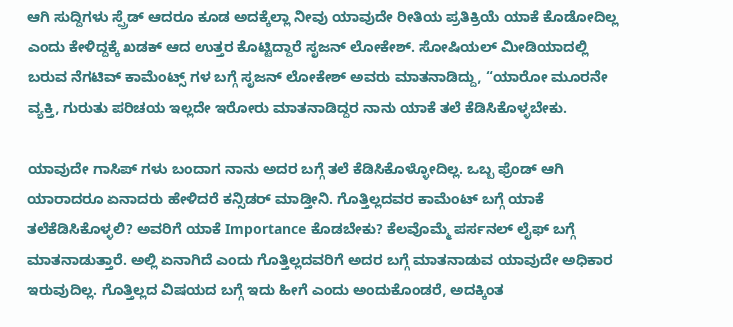ಆಗಿ ಸುದ್ದಿಗಳು ಸ್ಪ್ರೆಡ್ ಆದರೂ ಕೂಡ ಅದಕ್ಕೆಲ್ಲಾ ನೀವು ಯಾವುದೇ ರೀತಿಯ ಪ್ರತಿಕ್ರಿಯೆ ಯಾಕೆ ಕೊಡೋದಿಲ್ಲ ಎಂದು ಕೇಳಿದ್ದಕ್ಕೆ ಖಡಕ್ ಆದ ಉತ್ತರ ಕೊಟ್ಟಿದ್ದಾರೆ ಸೃಜನ್ ಲೋಕೇಶ್. ಸೋಷಿಯಲ್ ಮೀಡಿಯಾದಲ್ಲಿ ಬರುವ ನೆಗಟಿವ್ ಕಾಮೆಂಟ್ಸ್ ಗಳ ಬಗ್ಗೆ ಸೃಜನ್ ಲೋಕೇಶ್ ಅವರು ಮಾತನಾಡಿದ್ದು, “ಯಾರೋ ಮೂರನೇ ವ್ಯಕ್ತಿ, ಗುರುತು ಪರಿಚಯ ಇಲ್ಲದೇ ಇರೋರು ಮಾತನಾಡಿದ್ದರ ನಾನು ಯಾಕೆ ತಲೆ ಕೆಡಿಸಿಕೊಳ್ಳಬೇಕು.

ಯಾವುದೇ ಗಾಸಿಪ್ ಗಳು ಬಂದಾಗ ನಾನು ಅದರ ಬಗ್ಗೆ ತಲೆ ಕೆಡಿಸಿಕೊಳ್ಳೋದಿಲ್ಲ. ಒಬ್ಬ ಫ್ರೆಂಡ್ ಆಗಿ ಯಾರಾದರೂ ಏನಾದರು ಹೇಳಿದರೆ ಕನ್ಸಿಡರ್ ಮಾಡ್ತೀನಿ. ಗೊತ್ತಿಲ್ಲದವರ ಕಾಮೆಂಟ್ ಬಗ್ಗೆ ಯಾಕೆ ತಲೆಕೆಡಿಸಿಕೊಳ್ಳಲಿ? ಅವರಿಗೆ ಯಾಕೆ Importance ಕೊಡಬೇಕು? ಕೆಲವೊಮ್ಮೆ ಪರ್ಸನಲ್ ಲೈಫ್ ಬಗ್ಗೆ ಮಾತನಾಡುತ್ತಾರೆ. ಅಲ್ಲಿ ಏನಾಗಿದೆ ಎಂದು ಗೊತ್ತಿಲ್ಲದವರಿಗೆ ಅದರ ಬಗ್ಗೆ ಮಾತನಾಡುವ ಯಾವುದೇ ಅಧಿಕಾರ ಇರುವುದಿಲ್ಲ. ಗೊತ್ತಿಲ್ಲದ ವಿಷಯದ ಬಗ್ಗೆ ಇದು ಹೀಗೆ ಎಂದು ಅಂದುಕೊಂಡರೆ, ಅದಕ್ಕಿಂತ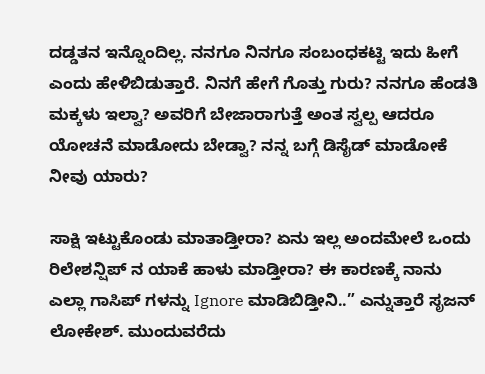ದಡ್ಡತನ ಇನ್ನೊಂದಿಲ್ಲ. ನನಗೂ ನಿನಗೂ ಸಂಬಂಧಕಟ್ಟಿ ಇದು ಹೀಗೆ ಎಂದು ಹೇಳಿಬಿಡುತ್ತಾರೆ. ನಿನಗೆ ಹೇಗೆ ಗೊತ್ತು ಗುರು? ನನಗೂ ಹೆಂಡತಿ ಮಕ್ಕಳು ಇಲ್ವಾ? ಅವರಿಗೆ ಬೇಜಾರಾಗುತ್ತೆ ಅಂತ ಸ್ವಲ್ಪ ಆದರೂ ಯೋಚನೆ ಮಾಡೋದು ಬೇಡ್ವಾ? ನನ್ನ ಬಗ್ಗೆ ಡಿಸೈಡ್ ಮಾಡೋಕೆ ನೀವು ಯಾರು?

ಸಾಕ್ಷಿ ಇಟ್ಟುಕೊಂಡು ಮಾತಾಡ್ತೀರಾ? ಏನು ಇಲ್ಲ ಅಂದಮೇಲೆ ಒಂದು ರಿಲೇಶನ್ಷಿಪ್ ನ ಯಾಕೆ ಹಾಳು ಮಾಡ್ತೀರಾ? ಈ ಕಾರಣಕ್ಕೆ ನಾನು ಎಲ್ಲಾ ಗಾಸಿಪ್ ಗಳನ್ನು Ignore ಮಾಡಿಬಿಡ್ತೀನಿ..” ಎನ್ನುತ್ತಾರೆ ಸೃಜನ್ ಲೋಕೇಶ್. ಮುಂದುವರೆದು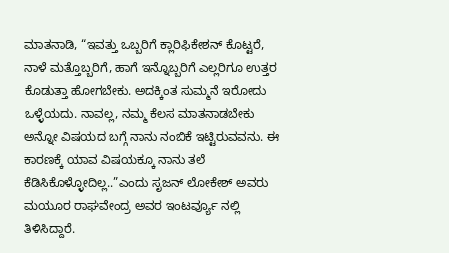ಮಾತನಾಡಿ, “ಇವತ್ತು ಒಬ್ಬರಿಗೆ ಕ್ಲಾರಿಫಿಕೇಶನ್ ಕೊಟ್ಟರೆ, ನಾಳೆ ಮತ್ತೊಬ್ಬರಿಗೆ, ಹಾಗೆ ಇನ್ನೊಬ್ಬರಿಗೆ ಎಲ್ಲರಿಗೂ ಉತ್ತರ ಕೊಡುತ್ತಾ ಹೋಗಬೇಕು. ಅದಕ್ಕಿಂತ ಸುಮ್ಮನೆ ಇರೋದು ಒಳ್ಳೆಯದು. ನಾವಲ್ಲ, ನಮ್ಮ ಕೆಲಸ ಮಾತನಾಡಬೇಕು ಅನ್ನೋ ವಿಷಯದ ಬಗ್ಗೆ ನಾನು ನಂಬಿಕೆ ಇಟ್ಟಿರುವವನು. ಈ ಕಾರಣಕ್ಕೆ ಯಾವ ವಿಷಯಕ್ಕೂ ನಾನು ತಲೆ ಕೆಡಿಸಿಕೊಳ್ಳೋದಿಲ್ಲ..”ಎಂದು ಸೃಜನ್ ಲೋಕೇಶ್ ಅವರು ಮಯೂರ ರಾಘವೇಂದ್ರ ಅವರ ಇಂಟರ್ವ್ಯೂ ನಲ್ಲಿ ತಿಳಿಸಿದ್ದಾರೆ.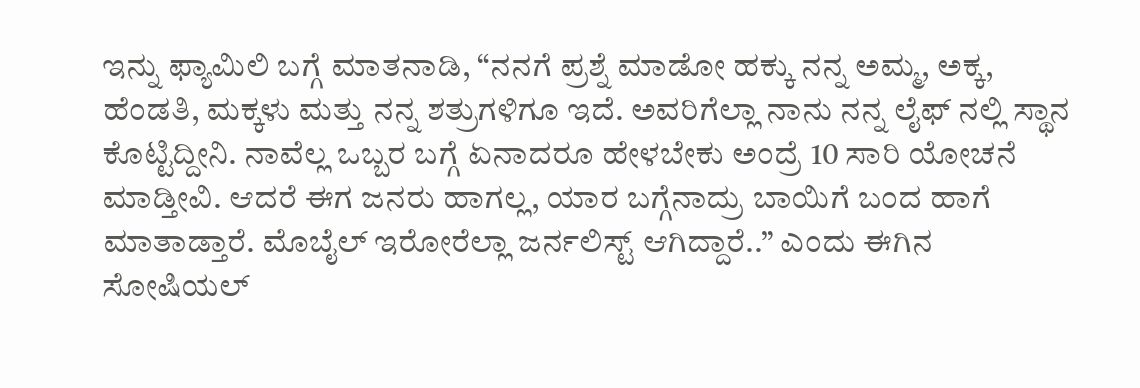ಇನ್ನು ಫ್ಯಾಮಿಲಿ ಬಗ್ಗೆ ಮಾತನಾಡಿ, “ನನಗೆ ಪ್ರಶ್ನೆ ಮಾಡೋ ಹಕ್ಕು ನನ್ನ ಅಮ್ಮ, ಅಕ್ಕ, ಹೆಂಡತಿ, ಮಕ್ಕಳು ಮತ್ತು ನನ್ನ ಶತ್ರುಗಳಿಗೂ ಇದೆ. ಅವರಿಗೆಲ್ಲಾ ನಾನು ನನ್ನ ಲೈಫ್ ನಲ್ಲಿ ಸ್ಥಾನ ಕೊಟ್ಟಿದ್ದೀನಿ. ನಾವೆಲ್ಲ ಒಬ್ಬರ ಬಗ್ಗೆ ಏನಾದರೂ ಹೇಳಬೇಕು ಅಂದ್ರೆ 10 ಸಾರಿ ಯೋಚನೆ ಮಾಡ್ತೀವಿ. ಆದರೆ ಈಗ ಜನರು ಹಾಗಲ್ಲ, ಯಾರ ಬಗ್ಗೆನಾದ್ರು ಬಾಯಿಗೆ ಬಂದ ಹಾಗೆ ಮಾತಾಡ್ತಾರೆ. ಮೊಬೈಲ್ ಇರೋರೆಲ್ಲಾ ಜರ್ನಲಿಸ್ಟ್ ಆಗಿದ್ದಾರೆ..” ಎಂದು ಈಗಿನ ಸೋಷಿಯಲ್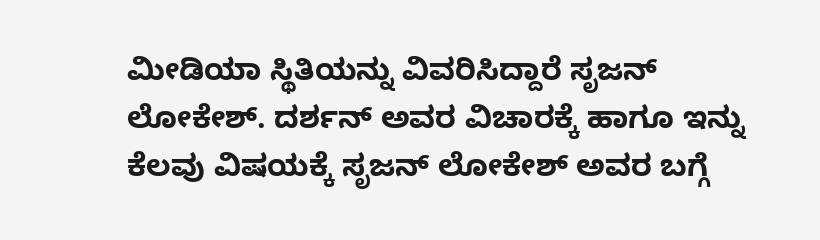ಮೀಡಿಯಾ ಸ್ಥಿತಿಯನ್ನು ವಿವರಿಸಿದ್ದಾರೆ ಸೃಜನ್ ಲೋಕೇಶ್. ದರ್ಶನ್ ಅವರ ವಿಚಾರಕ್ಕೆ ಹಾಗೂ ಇನ್ನು ಕೆಲವು ವಿಷಯಕ್ಕೆ ಸೃಜನ್ ಲೋಕೇಶ್ ಅವರ ಬಗ್ಗೆ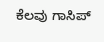ಕೆಲವು ಗಾಸಿಪ್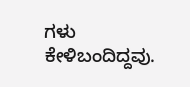ಗಳು ಕೇಳಿಬಂದಿದ್ದವು.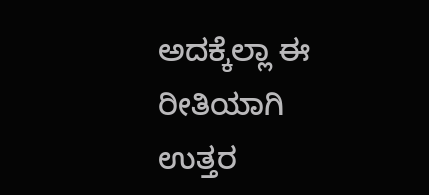ಅದಕ್ಕೆಲ್ಲಾ ಈ ರೀತಿಯಾಗಿ ಉತ್ತರ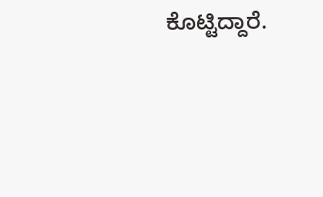ಕೊಟ್ಟಿದ್ದಾರೆ.